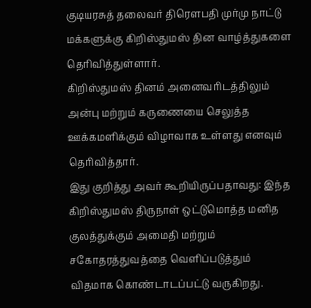குடியரசுத் தலைவர் திரௌபதி முர்மு நாட்டு மக்களுக்கு கிறிஸ்துமஸ் தின வாழ்த்துகளை தெரிவித்துள்ளார்.
கிறிஸ்துமஸ் தினம் அனைவரிடத்திலும் அன்பு மற்றும் கருணையை செலுத்த ஊக்கமளிக்கும் விழாவாக உள்ளது எனவும் தெரிவித்தார்.
இது குறித்து அவர் கூறியிருப்பதாவது: இந்த கிறிஸ்துமஸ் திருநாள் ஒட்டுமொத்த மனித குலத்துக்கும் அமைதி மற்றும் சகோதரத்துவத்தை வெளிப்படுத்தும் விதமாக கொண்டாடப்பட்டு வருகிறது.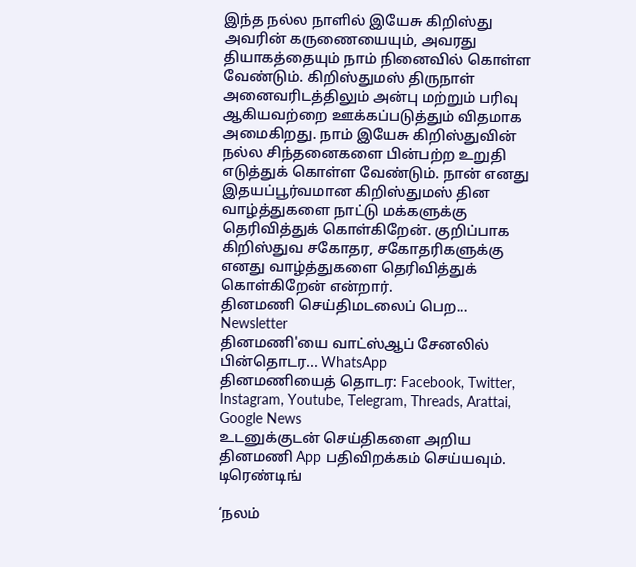இந்த நல்ல நாளில் இயேசு கிறிஸ்து அவரின் கருணையையும், அவரது தியாகத்தையும் நாம் நினைவில் கொள்ள வேண்டும். கிறிஸ்துமஸ் திருநாள் அனைவரிடத்திலும் அன்பு மற்றும் பரிவு ஆகியவற்றை ஊக்கப்படுத்தும் விதமாக அமைகிறது. நாம் இயேசு கிறிஸ்துவின் நல்ல சிந்தனைகளை பின்பற்ற உறுதி எடுத்துக் கொள்ள வேண்டும். நான் எனது இதயப்பூர்வமான கிறிஸ்துமஸ் தின வாழ்த்துகளை நாட்டு மக்களுக்கு தெரிவித்துக் கொள்கிறேன். குறிப்பாக கிறிஸ்துவ சகோதர, சகோதரிகளுக்கு எனது வாழ்த்துகளை தெரிவித்துக் கொள்கிறேன் என்றார்.
தினமணி செய்திமடலைப் பெற... Newsletter
தினமணி'யை வாட்ஸ்ஆப் சேனலில் பின்தொடர... WhatsApp
தினமணியைத் தொடர: Facebook, Twitter, Instagram, Youtube, Telegram, Threads, Arattai, Google News
உடனுக்குடன் செய்திகளை அறிய தினமணி App பதிவிறக்கம் செய்யவும்.
டிரெண்டிங்

‘நலம்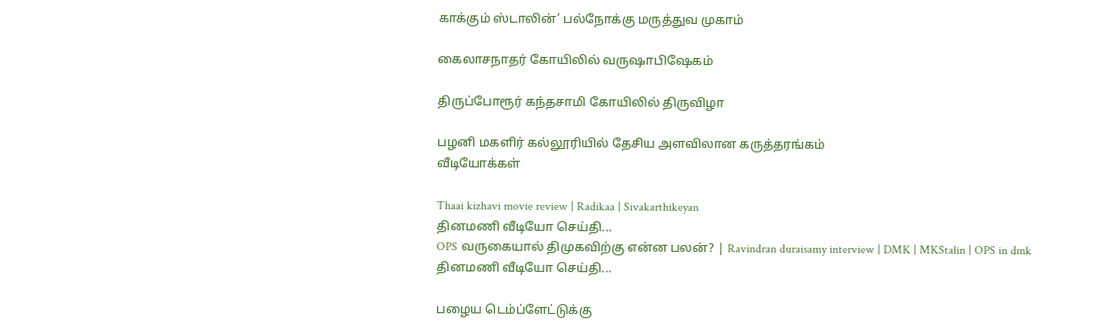காக்கும் ஸ்டாலின்’ பல்நோக்கு மருத்துவ முகாம்

கைலாசநாதர் கோயிலில் வருஷாபிஷேகம்

திருப்போரூர் கந்தசாமி கோயிலில் திருவிழா

பழனி மகளிர் கல்லூரியில் தேசிய அளவிலான கருத்தரங்கம்
வீடியோக்கள்

Thaai kizhavi movie review | Radikaa | Sivakarthikeyan
தினமணி வீடியோ செய்தி...
OPS வருகையால் திமுகவிற்கு என்ன பலன்? | Ravindran duraisamy interview | DMK | MKStalin | OPS in dmk
தினமணி வீடியோ செய்தி...

பழைய டெம்ப்ளேட்டுக்கு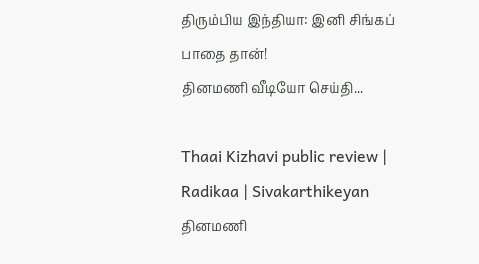திரும்பிய இந்தியா: இனி சிங்கப் பாதை தான்!
தினமணி வீடியோ செய்தி...

Thaai Kizhavi public review | Radikaa | Sivakarthikeyan
தினமணி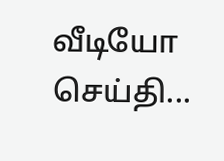வீடியோ செய்தி...